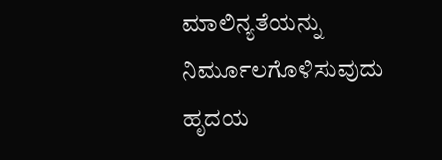ಮಾಲಿನ್ಯತೆಯನ್ನು ನಿರ್ಮೂಲಗೊಳಿಸುವುದು ಹೃದಯ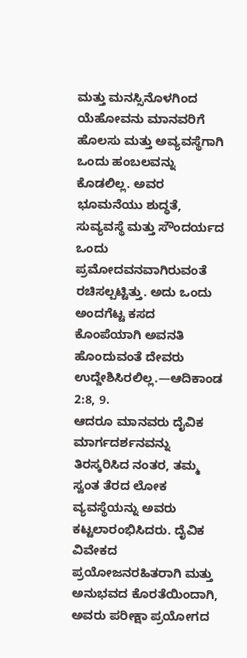ಮತ್ತು ಮನಸ್ಸಿನೊಳಗಿಂದ
ಯೆಹೋವನು ಮಾನವರಿಗೆ ಹೊಲಸು ಮತ್ತು ಅವ್ಯವಸ್ಥೆಗಾಗಿ ಒಂದು ಹಂಬಲವನ್ನು ಕೊಡಲಿಲ್ಲ. ಅವರ ಭೂಮನೆಯು ಶುದ್ಧತೆ, ಸುವ್ಯವಸ್ಥೆ ಮತ್ತು ಸೌಂದರ್ಯದ ಒಂದು ಪ್ರಮೋದವನವಾಗಿರುವಂತೆ ರಚಿಸಲ್ಪಟ್ಟಿತ್ತು. ಅದು ಒಂದು ಅಂದಗೆಟ್ಟ ಕಸದ ಕೊಂಪೆಯಾಗಿ ಅವನತಿ ಹೊಂದುವಂತೆ ದೇವರು ಉದ್ದೇಶಿಸಿರಲಿಲ್ಲ.—ಆದಿಕಾಂಡ 2:8, 9.
ಆದರೂ ಮಾನವರು ದೈವಿಕ ಮಾರ್ಗದರ್ಶನವನ್ನು ತಿರಸ್ಕರಿಸಿದ ನಂತರ, ತಮ್ಮ ಸ್ವಂತ ತೆರದ ಲೋಕ ವ್ಯವಸ್ಥೆಯನ್ನು ಅವರು ಕಟ್ಟಲಾರಂಭಿಸಿದರು. ದೈವಿಕ ವಿವೇಕದ ಪ್ರಯೋಜನರಹಿತರಾಗಿ ಮತ್ತು ಅನುಭವದ ಕೊರತೆಯಿಂದಾಗಿ, ಅವರು ಪರೀಕ್ಷಾ ಪ್ರಯೋಗದ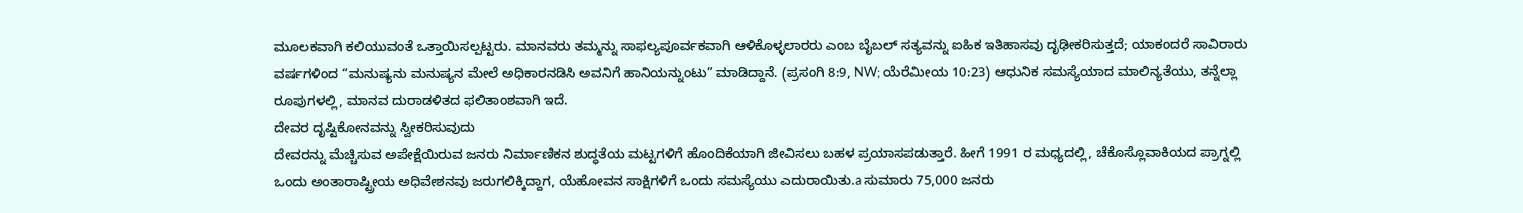ಮೂಲಕವಾಗಿ ಕಲಿಯುವಂತೆ ಒತ್ತಾಯಿಸಲ್ಪಟ್ಟರು. ಮಾನವರು ತಮ್ಮನ್ನು ಸಾಫಲ್ಯಪೂರ್ವಕವಾಗಿ ಆಳಿಕೊಳ್ಳಲಾರರು ಎಂಬ ಬೈಬಲ್ ಸತ್ಯವನ್ನು ಐಹಿಕ ಇತಿಹಾಸವು ದೃಢೀಕರಿಸುತ್ತದೆ; ಯಾಕಂದರೆ ಸಾವಿರಾರು ವರ್ಷಗಳಿಂದ “ಮನುಷ್ಯನು ಮನುಷ್ಯನ ಮೇಲೆ ಅಧಿಕಾರನಡಿಸಿ ಅವನಿಗೆ ಹಾನಿಯನ್ನುಂಟು” ಮಾಡಿದ್ದಾನೆ. (ಪ್ರಸಂಗಿ 8:9, NW; ಯೆರೆಮೀಯ 10:23) ಆಧುನಿಕ ಸಮಸ್ಯೆಯಾದ ಮಾಲಿನ್ಯತೆಯು, ತನ್ನೆಲ್ಲಾ ರೂಪುಗಳಲ್ಲಿ, ಮಾನವ ದುರಾಡಳಿತದ ಫಲಿತಾಂಶವಾಗಿ ಇದೆ.
ದೇವರ ದೃಷ್ಟಿಕೋನವನ್ನು ಸ್ವೀಕರಿಸುವುದು
ದೇವರನ್ನು ಮೆಚ್ಚಿಸುವ ಅಪೇಕ್ಷೆಯಿರುವ ಜನರು ನಿರ್ಮಾಣಿಕನ ಶುದ್ಧತೆಯ ಮಟ್ಟಗಳಿಗೆ ಹೊಂದಿಕೆಯಾಗಿ ಜೀವಿಸಲು ಬಹಳ ಪ್ರಯಾಸಪಡುತ್ತಾರೆ. ಹೀಗೆ 1991 ರ ಮಧ್ಯದಲ್ಲಿ, ಚೆಕೊಸ್ಲೊವಾಕಿಯದ ಪ್ರಾಗ್ನಲ್ಲಿ ಒಂದು ಅಂತಾರಾಷ್ಟ್ರೀಯ ಅಧಿವೇಶನವು ಜರುಗಲಿಕ್ಕಿದ್ದಾಗ, ಯೆಹೋವನ ಸಾಕ್ಷಿಗಳಿಗೆ ಒಂದು ಸಮಸ್ಯೆಯು ಎದುರಾಯಿತು.a ಸುಮಾರು 75,000 ಜನರು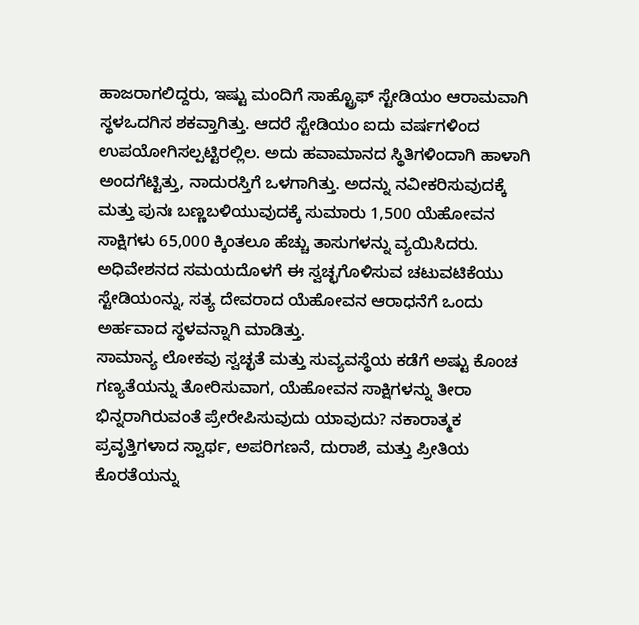ಹಾಜರಾಗಲಿದ್ದರು, ಇಷ್ಟು ಮಂದಿಗೆ ಸಾಹ್ಟ್ರೊಫ್ ಸ್ಟೇಡಿಯಂ ಆರಾಮವಾಗಿ ಸ್ಥಳಒದಗಿಸ ಶಕವ್ತಾಗಿತ್ತು. ಆದರೆ ಸ್ಟೇಡಿಯಂ ಐದು ವರ್ಷಗಳಿಂದ ಉಪಯೋಗಿಸಲ್ಪಟ್ಟಿರಲ್ಲಿಲ. ಅದು ಹವಾಮಾನದ ಸ್ಥಿತಿಗಳಿಂದಾಗಿ ಹಾಳಾಗಿ ಅಂದಗೆಟ್ಟಿತ್ತು, ನಾದುರಸ್ತಿಗೆ ಒಳಗಾಗಿತ್ತು. ಅದನ್ನು ನವೀಕರಿಸುವುದಕ್ಕೆ ಮತ್ತು ಪುನಃ ಬಣ್ಣಬಳಿಯುವುದಕ್ಕೆ ಸುಮಾರು 1,500 ಯೆಹೋವನ ಸಾಕ್ಷಿಗಳು 65,000 ಕ್ಕಿಂತಲೂ ಹೆಚ್ಚು ತಾಸುಗಳನ್ನು ವ್ಯಯಿಸಿದರು. ಅಧಿವೇಶನದ ಸಮಯದೊಳಗೆ ಈ ಸ್ವಚ್ಛಗೊಳಿಸುವ ಚಟುವಟಿಕೆಯು ಸ್ಟೇಡಿಯಂನ್ನು, ಸತ್ಯ ದೇವರಾದ ಯೆಹೋವನ ಆರಾಧನೆಗೆ ಒಂದು ಅರ್ಹವಾದ ಸ್ಥಳವನ್ನಾಗಿ ಮಾಡಿತ್ತು.
ಸಾಮಾನ್ಯ ಲೋಕವು ಸ್ವಚ್ಛತೆ ಮತ್ತು ಸುವ್ಯವಸ್ಥೆಯ ಕಡೆಗೆ ಅಷ್ಟು ಕೊಂಚ ಗಣ್ಯತೆಯನ್ನು ತೋರಿಸುವಾಗ, ಯೆಹೋವನ ಸಾಕ್ಷಿಗಳನ್ನು ತೀರಾ ಭಿನ್ನರಾಗಿರುವಂತೆ ಪ್ರೇರೇಪಿಸುವುದು ಯಾವುದು? ನಕಾರಾತ್ಮಕ ಪ್ರವೃತ್ತಿಗಳಾದ ಸ್ವಾರ್ಥ, ಅಪರಿಗಣನೆ, ದುರಾಶೆ, ಮತ್ತು ಪ್ರೀತಿಯ ಕೊರತೆಯನ್ನು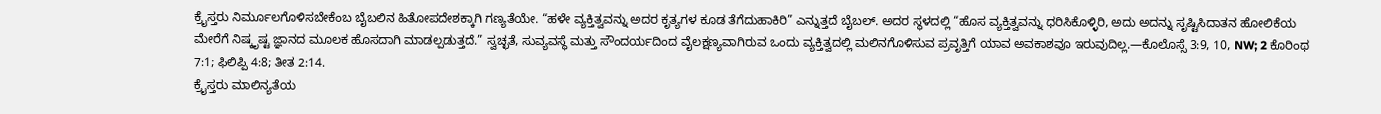ಕ್ರೈಸ್ತರು ನಿರ್ಮೂಲಗೊಳಿಸಬೇಕೆಂಬ ಬೈಬಲಿನ ಹಿತೋಪದೇಶಕ್ಕಾಗಿ ಗಣ್ಯತೆಯೇ. “ಹಳೇ ವ್ಯಕ್ತಿತ್ವವನ್ನು ಅದರ ಕೃತ್ಯಗಳ ಕೂಡ ತೆಗೆದುಹಾಕಿರಿ” ಎನ್ನುತ್ತದೆ ಬೈಬಲ್. ಅದರ ಸ್ಥಳದಲ್ಲಿ “ಹೊಸ ವ್ಯಕ್ತಿತ್ವವನ್ನು ಧರಿಸಿಕೊಳ್ಳಿರಿ, ಅದು ಅದನ್ನು ಸೃಷ್ಟಿಸಿದಾತನ ಹೋಲಿಕೆಯ ಮೇರೆಗೆ ನಿಷ್ಕೃಷ್ಟ ಜ್ಞಾನದ ಮೂಲಕ ಹೊಸದಾಗಿ ಮಾಡಲ್ಪಡುತ್ತದೆ.” ಸ್ವಚ್ಛತೆ, ಸುವ್ಯವಸ್ಥೆ ಮತ್ತು ಸೌಂದರ್ಯದಿಂದ ವೈಲಕ್ಷಣ್ಯವಾಗಿರುವ ಒಂದು ವ್ಯಕ್ತಿತ್ವದಲ್ಲಿ ಮಲಿನಗೊಳಿಸುವ ಪ್ರವೃತ್ತಿಗೆ ಯಾವ ಅವಕಾಶವೂ ಇರುವುದಿಲ್ಲ.—ಕೊಲೊಸ್ಸೆ 3:9, 10, NW; 2 ಕೊರಿಂಥ 7:1; ಫಿಲಿಪ್ಪಿ 4:8; ತೀತ 2:14.
ಕ್ರೈಸ್ತರು ಮಾಲಿನ್ಯತೆಯ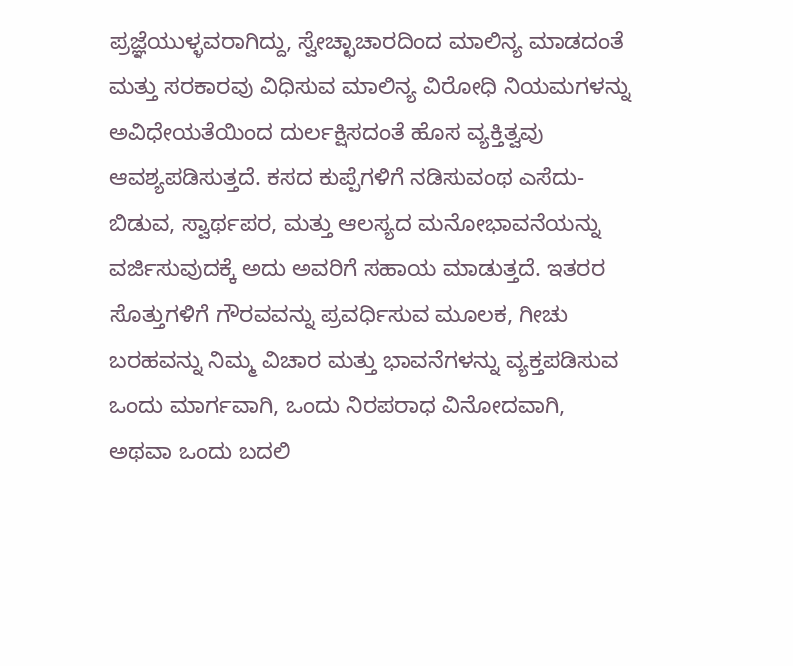ಪ್ರಜ್ಞೆಯುಳ್ಳವರಾಗಿದ್ದು, ಸ್ವೇಚ್ಛಾಚಾರದಿಂದ ಮಾಲಿನ್ಯ ಮಾಡದಂತೆ ಮತ್ತು ಸರಕಾರವು ವಿಧಿಸುವ ಮಾಲಿನ್ಯ ವಿರೋಧಿ ನಿಯಮಗಳನ್ನು ಅವಿಧೇಯತೆಯಿಂದ ದುರ್ಲಕ್ಷಿಸದಂತೆ ಹೊಸ ವ್ಯಕ್ತಿತ್ವವು ಆವಶ್ಯಪಡಿಸುತ್ತದೆ. ಕಸದ ಕುಪ್ಪೆಗಳಿಗೆ ನಡಿಸುವಂಥ ಎಸೆದು-ಬಿಡುವ, ಸ್ವಾರ್ಥಪರ, ಮತ್ತು ಆಲಸ್ಯದ ಮನೋಭಾವನೆಯನ್ನು ವರ್ಜಿಸುವುದಕ್ಕೆ ಅದು ಅವರಿಗೆ ಸಹಾಯ ಮಾಡುತ್ತದೆ. ಇತರರ ಸೊತ್ತುಗಳಿಗೆ ಗೌರವವನ್ನು ಪ್ರವರ್ಧಿಸುವ ಮೂಲಕ, ಗೀಚು ಬರಹವನ್ನು ನಿಮ್ಮ ವಿಚಾರ ಮತ್ತು ಭಾವನೆಗಳನ್ನು ವ್ಯಕ್ತಪಡಿಸುವ ಒಂದು ಮಾರ್ಗವಾಗಿ, ಒಂದು ನಿರಪರಾಧ ವಿನೋದವಾಗಿ, ಅಥವಾ ಒಂದು ಬದಲಿ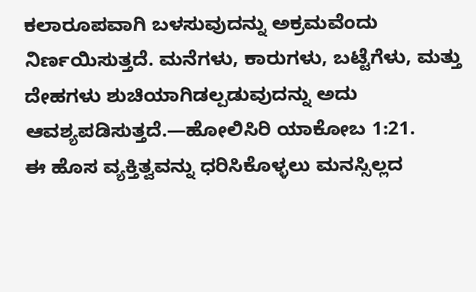ಕಲಾರೂಪವಾಗಿ ಬಳಸುವುದನ್ನು ಅಕ್ರಮವೆಂದು ನಿರ್ಣಯಿಸುತ್ತದೆ. ಮನೆಗಳು, ಕಾರುಗಳು, ಬಟ್ಟೆಗೆಳು, ಮತ್ತು ದೇಹಗಳು ಶುಚಿಯಾಗಿಡಲ್ಪಡುವುದನ್ನು ಅದು ಆವಶ್ಯಪಡಿಸುತ್ತದೆ.—ಹೋಲಿಸಿರಿ ಯಾಕೋಬ 1:21.
ಈ ಹೊಸ ವ್ಯಕ್ತಿತ್ವವನ್ನು ಧರಿಸಿಕೊಳ್ಳಲು ಮನಸ್ಸಿಲ್ಲದ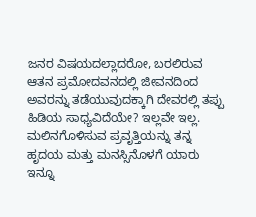ಜನರ ವಿಷಯದಲ್ಲಾದರೋ, ಬರಲಿರುವ ಆತನ ಪ್ರಮೋದವನದಲ್ಲಿ ಜೀವನದಿಂದ ಅವರನ್ನು ತಡೆಯುವುದಕ್ಕಾಗಿ ದೇವರಲ್ಲಿ ತಪ್ಪು ಹಿಡಿಯ ಸಾಧ್ಯವಿದೆಯೇ? ಇಲ್ಲವೇ ಇಲ್ಲ. ಮಲಿನಗೊಳಿಸುವ ಪ್ರವೃತ್ತಿಯನ್ನು ತನ್ನ ಹೃದಯ ಮತ್ತು ಮನಸ್ಸಿನೊಳಗೆ ಯಾರು ಇನ್ನೂ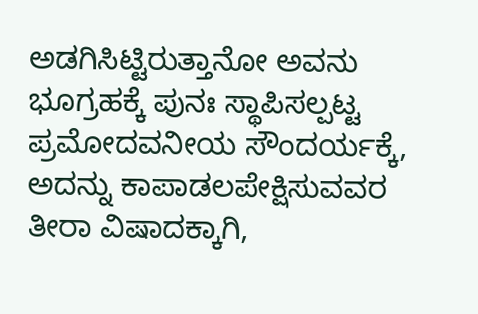ಅಡಗಿಸಿಟ್ಟಿರುತ್ತಾನೋ ಅವನು ಭೂಗ್ರಹಕ್ಕೆ ಪುನಃ ಸ್ಥಾಪಿಸಲ್ಪಟ್ಟ ಪ್ರಮೋದವನೀಯ ಸೌಂದರ್ಯಕ್ಕೆ, ಅದನ್ನು ಕಾಪಾಡಲಪೇಕ್ಷಿಸುವವರ ತೀರಾ ವಿಷಾದಕ್ಕಾಗಿ,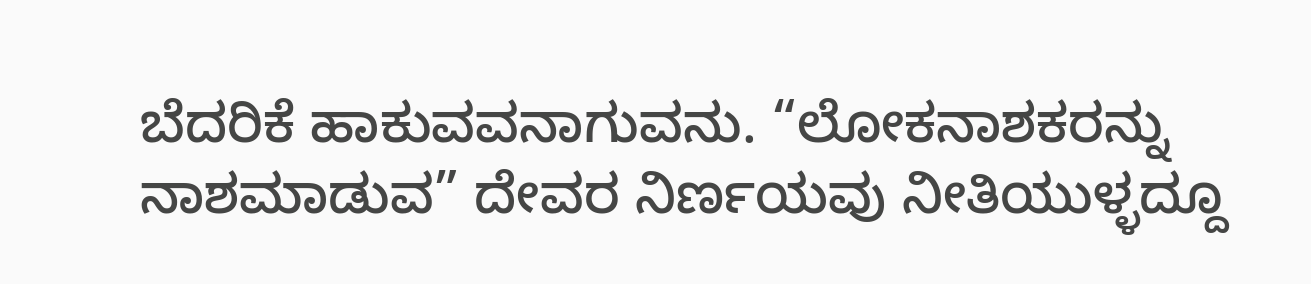ಬೆದರಿಕೆ ಹಾಕುವವನಾಗುವನು. “ಲೋಕನಾಶಕರನ್ನು ನಾಶಮಾಡುವ” ದೇವರ ನಿರ್ಣಯವು ನೀತಿಯುಳ್ಳದ್ದೂ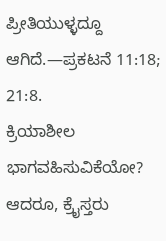ಪ್ರೀತಿಯುಳ್ಳದ್ದೂ ಆಗಿದೆ.—ಪ್ರಕಟನೆ 11:18; 21:8.
ಕ್ರಿಯಾಶೀಲ ಭಾಗವಹಿಸುವಿಕೆಯೋ?
ಆದರೂ, ಕ್ರೈಸ್ತರು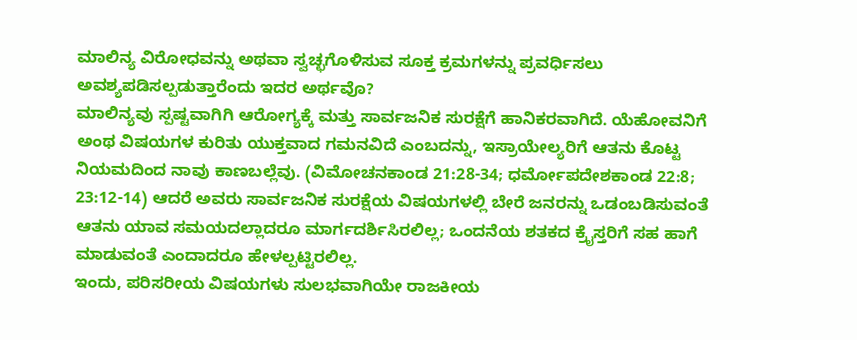ಮಾಲಿನ್ಯ ವಿರೋಧವನ್ನು ಅಥವಾ ಸ್ವಚ್ಛಗೊಳಿಸುವ ಸೂಕ್ತ ಕ್ರಮಗಳನ್ನು ಪ್ರವರ್ಧಿಸಲು ಅವಶ್ಯಪಡಿಸಲ್ಪಡುತ್ತಾರೆಂದು ಇದರ ಅರ್ಥವೊ?
ಮಾಲಿನ್ಯವು ಸ್ಪಷ್ಟವಾಗಿಗಿ ಆರೋಗ್ಯಕ್ಕೆ ಮತ್ತು ಸಾರ್ವಜನಿಕ ಸುರಕ್ಷೆಗೆ ಹಾನಿಕರವಾಗಿದೆ. ಯೆಹೋವನಿಗೆ ಅಂಥ ವಿಷಯಗಳ ಕುರಿತು ಯುಕ್ತವಾದ ಗಮನವಿದೆ ಎಂಬದನ್ನು, ಇಸ್ರಾಯೇಲ್ಯರಿಗೆ ಆತನು ಕೊಟ್ಟ ನಿಯಮದಿಂದ ನಾವು ಕಾಣಬಲ್ಲೆವು. (ವಿಮೋಚನಕಾಂಡ 21:28-34; ಧರ್ಮೋಪದೇಶಕಾಂಡ 22:8; 23:12-14) ಆದರೆ ಅವರು ಸಾರ್ವಜನಿಕ ಸುರಕ್ಷೆಯ ವಿಷಯಗಳಲ್ಲಿ ಬೇರೆ ಜನರನ್ನು ಒಡಂಬಡಿಸುವಂತೆ ಆತನು ಯಾವ ಸಮಯದಲ್ಲಾದರೂ ಮಾರ್ಗದರ್ಶಿಸಿರಲಿಲ್ಲ; ಒಂದನೆಯ ಶತಕದ ಕ್ರೈಸ್ತರಿಗೆ ಸಹ ಹಾಗೆ ಮಾಡುವಂತೆ ಎಂದಾದರೂ ಹೇಳಲ್ಪಟ್ಟಿರಲಿಲ್ಲ.
ಇಂದು, ಪರಿಸರೀಯ ವಿಷಯಗಳು ಸುಲಭವಾಗಿಯೇ ರಾಜಕೀಯ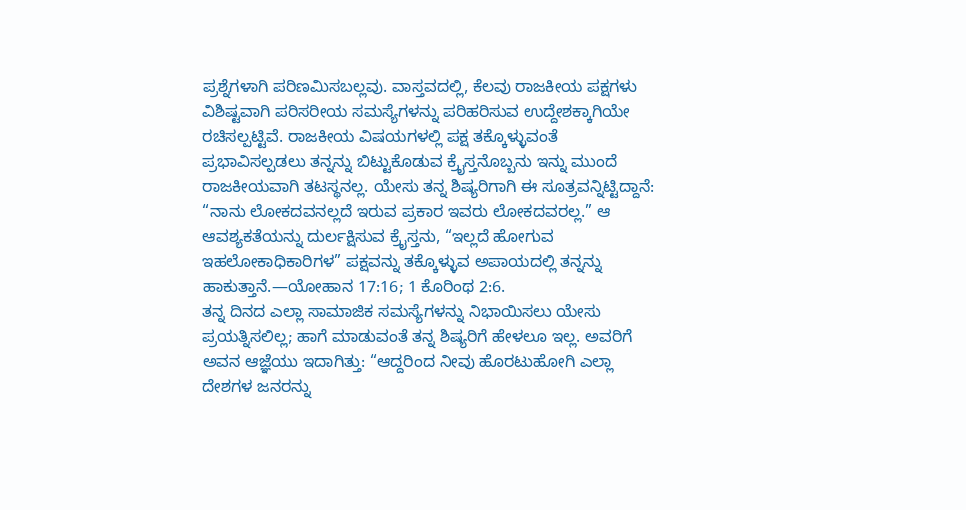ಪ್ರಶ್ನೆಗಳಾಗಿ ಪರಿಣಮಿಸಬಲ್ಲವು. ವಾಸ್ತವದಲ್ಲಿ, ಕೆಲವು ರಾಜಕೀಯ ಪಕ್ಷಗಳು ವಿಶಿಷ್ಟವಾಗಿ ಪರಿಸರೀಯ ಸಮಸ್ಯೆಗಳನ್ನು ಪರಿಹರಿಸುವ ಉದ್ದೇಶಕ್ಕಾಗಿಯೇ ರಚಿಸಲ್ಪಟ್ಟಿವೆ. ರಾಜಕೀಯ ವಿಷಯಗಳಲ್ಲಿ ಪಕ್ಷ ತಕ್ಕೊಳ್ಳುವಂತೆ ಪ್ರಭಾವಿಸಲ್ಪಡಲು ತನ್ನನ್ನು ಬಿಟ್ಟುಕೊಡುವ ಕ್ರೈಸ್ತನೊಬ್ಬನು ಇನ್ನು ಮುಂದೆ ರಾಜಕೀಯವಾಗಿ ತಟಸ್ಥನಲ್ಲ. ಯೇಸು ತನ್ನ ಶಿಷ್ಯರಿಗಾಗಿ ಈ ಸೂತ್ರವನ್ನಿಟ್ಟಿದ್ದಾನೆ: “ನಾನು ಲೋಕದವನಲ್ಲದೆ ಇರುವ ಪ್ರಕಾರ ಇವರು ಲೋಕದವರಲ್ಲ.” ಆ ಆವಶ್ಯಕತೆಯನ್ನು ದುರ್ಲಕ್ಷಿಸುವ ಕ್ರೈಸ್ತನು, “ಇಲ್ಲದೆ ಹೋಗುವ ಇಹಲೋಕಾಧಿಕಾರಿಗಳ” ಪಕ್ಷವನ್ನು ತಕ್ಕೊಳ್ಳುವ ಅಪಾಯದಲ್ಲಿ ತನ್ನನ್ನು ಹಾಕುತ್ತಾನೆ.—ಯೋಹಾನ 17:16; 1 ಕೊರಿಂಥ 2:6.
ತನ್ನ ದಿನದ ಎಲ್ಲಾ ಸಾಮಾಜಿಕ ಸಮಸ್ಯೆಗಳನ್ನು ನಿಭಾಯಿಸಲು ಯೇಸು ಪ್ರಯತ್ನಿಸಲಿಲ್ಲ; ಹಾಗೆ ಮಾಡುವಂತೆ ತನ್ನ ಶಿಷ್ಯರಿಗೆ ಹೇಳಲೂ ಇಲ್ಲ. ಅವರಿಗೆ ಅವನ ಆಜ್ಞೆಯು ಇದಾಗಿತ್ತು: “ಆದ್ದರಿಂದ ನೀವು ಹೊರಟುಹೋಗಿ ಎಲ್ಲಾ ದೇಶಗಳ ಜನರನ್ನು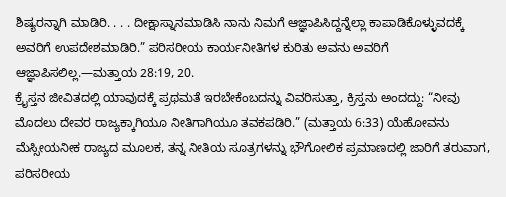ಶಿಷ್ಯರನ್ನಾಗಿ ಮಾಡಿರಿ. . . . ದೀಕ್ಷಾಸ್ನಾನಮಾಡಿಸಿ ನಾನು ನಿಮಗೆ ಆಜ್ಞಾಪಿಸಿದ್ದನ್ನೆಲ್ಲಾ ಕಾಪಾಡಿಕೊಳ್ಳುವದಕ್ಕೆ ಅವರಿಗೆ ಉಪದೇಶಮಾಡಿರಿ.” ಪರಿಸರೀಯ ಕಾರ್ಯನೀತಿಗಳ ಕುರಿತು ಅವನು ಅವರಿಗೆ ಆಜ್ಞಾಪಿಸಲಿಲ್ಲ.—ಮತ್ತಾಯ 28:19, 20.
ಕ್ರೈಸ್ತನ ಜೀವಿತದಲ್ಲಿ ಯಾವುದಕ್ಕೆ ಪ್ರಥಮತೆ ಇರಬೇಕೆಂಬದನ್ನು ವಿವರಿಸುತ್ತಾ, ಕ್ರಿಸ್ತನು ಅಂದದ್ದು: “ನೀವು ಮೊದಲು ದೇವರ ರಾಜ್ಯಕ್ಕಾಗಿಯೂ ನೀತಿಗಾಗಿಯೂ ತವಕಪಡಿರಿ.” (ಮತ್ತಾಯ 6:33) ಯೆಹೋವನು ಮೆಸ್ಸೀಯನೀಕ ರಾಜ್ಯದ ಮೂಲಕ, ತನ್ನ ನೀತಿಯ ಸೂತ್ರಗಳನ್ನು ಭೌಗೋಲಿಕ ಪ್ರಮಾಣದಲ್ಲಿ ಜಾರಿಗೆ ತರುವಾಗ, ಪರಿಸರೀಯ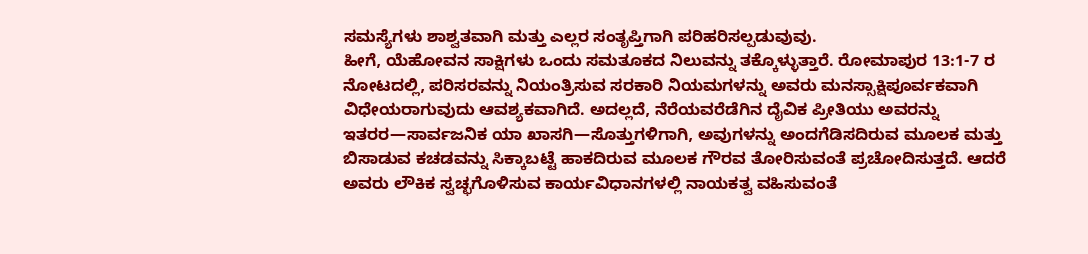ಸಮಸ್ಯೆಗಳು ಶಾಶ್ವತವಾಗಿ ಮತ್ತು ಎಲ್ಲರ ಸಂತೃಪ್ತಿಗಾಗಿ ಪರಿಹರಿಸಲ್ಪಡುವುವು.
ಹೀಗೆ, ಯೆಹೋವನ ಸಾಕ್ಷಿಗಳು ಒಂದು ಸಮತೂಕದ ನಿಲುವನ್ನು ತಕ್ಕೊಳ್ಳುತ್ತಾರೆ. ರೋಮಾಪುರ 13:1-7 ರ ನೋಟದಲ್ಲಿ, ಪರಿಸರವನ್ನು ನಿಯಂತ್ರಿಸುವ ಸರಕಾರಿ ನಿಯಮಗಳನ್ನು ಅವರು ಮನಸ್ಸಾಕ್ಷಿಪೂರ್ವಕವಾಗಿ ವಿಧೇಯರಾಗುವುದು ಆವಶ್ಯಕವಾಗಿದೆ. ಅದಲ್ಲದೆ, ನೆರೆಯವರೆಡೆಗಿನ ದೈವಿಕ ಪ್ರೀತಿಯು ಅವರನ್ನು ಇತರರ—ಸಾರ್ವಜನಿಕ ಯಾ ಖಾಸಗಿ—ಸೊತ್ತುಗಳಿಗಾಗಿ, ಅವುಗಳನ್ನು ಅಂದಗೆಡಿಸದಿರುವ ಮೂಲಕ ಮತ್ತು ಬಿಸಾಡುವ ಕಚಡವನ್ನು ಸಿಕ್ಕಾಬಟ್ಟೆ ಹಾಕದಿರುವ ಮೂಲಕ ಗೌರವ ತೋರಿಸುವಂತೆ ಪ್ರಚೋದಿಸುತ್ತದೆ. ಆದರೆ ಅವರು ಲೌಕಿಕ ಸ್ವಚ್ಛಗೊಳಿಸುವ ಕಾರ್ಯವಿಧಾನಗಳಲ್ಲಿ ನಾಯಕತ್ವ ವಹಿಸುವಂತೆ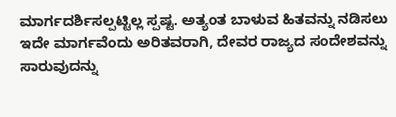ಮಾರ್ಗದರ್ಶಿಸಲ್ಪಟ್ಟಿಲ್ಲ ಸ್ಪಷ್ಟ. ಅತ್ಯಂತ ಬಾಳುವ ಹಿತವನ್ನು ನಡಿಸಲು ಇದೇ ಮಾರ್ಗವೆಂದು ಅರಿತವರಾಗಿ, ದೇವರ ರಾಜ್ಯದ ಸಂದೇಶವನ್ನು ಸಾರುವುದನ್ನು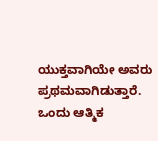ಯುಕ್ತವಾಗಿಯೇ ಅವರು ಪ್ರಥಮವಾಗಿಡುತ್ತಾರೆ.
ಒಂದು ಆತ್ಮಿಕ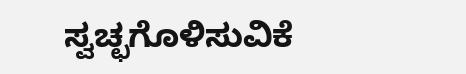ಸ್ವಚ್ಛಗೊಳಿಸುವಿಕೆ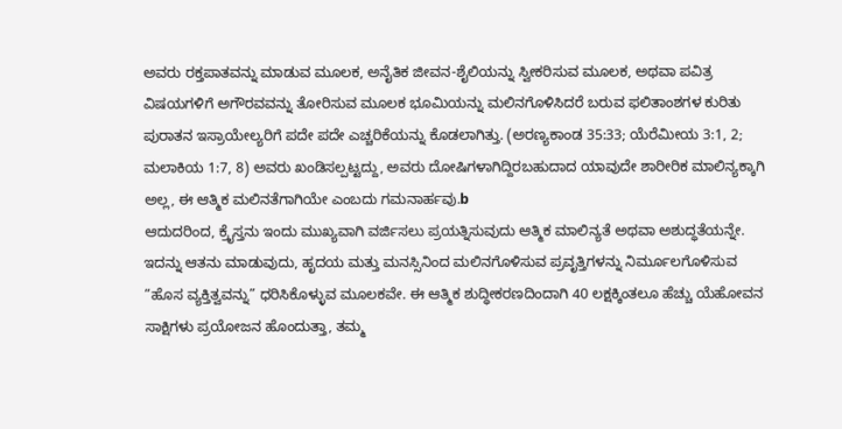ಅವರು ರಕ್ತಪಾತವನ್ನು ಮಾಡುವ ಮೂಲಕ, ಅನೈತಿಕ ಜೀವನ-ಶೈಲಿಯನ್ನು ಸ್ವೀಕರಿಸುವ ಮೂಲಕ, ಅಥವಾ ಪವಿತ್ರ ವಿಷಯಗಳಿಗೆ ಅಗೌರವವನ್ನು ತೋರಿಸುವ ಮೂಲಕ ಭೂಮಿಯನ್ನು ಮಲಿನಗೊಳಿಸಿದರೆ ಬರುವ ಫಲಿತಾಂಶಗಳ ಕುರಿತು ಪುರಾತನ ಇಸ್ರಾಯೇಲ್ಯರಿಗೆ ಪದೇ ಪದೇ ಎಚ್ಚರಿಕೆಯನ್ನು ಕೊಡಲಾಗಿತ್ತು. (ಅರಣ್ಯಕಾಂಡ 35:33; ಯೆರೆಮೀಯ 3:1, 2; ಮಲಾಕಿಯ 1:7, 8) ಅವರು ಖಂಡಿಸಲ್ಪಟ್ಟದ್ದು, ಅವರು ದೋಷಿಗಳಾಗಿದ್ದಿರಬಹುದಾದ ಯಾವುದೇ ಶಾರೀರಿಕ ಮಾಲಿನ್ಯಕ್ಕಾಗಿ ಅಲ್ಲ, ಈ ಆತ್ಮಿಕ ಮಲಿನತೆಗಾಗಿಯೇ ಎಂಬದು ಗಮನಾರ್ಹವು.b
ಆದುದರಿಂದ, ಕ್ರೈಸ್ತನು ಇಂದು ಮುಖ್ಯವಾಗಿ ವರ್ಜಿಸಲು ಪ್ರಯತ್ನಿಸುವುದು ಆತ್ಮಿಕ ಮಾಲಿನ್ಯತೆ ಅಥವಾ ಅಶುದ್ಧತೆಯನ್ನೇ. ಇದನ್ನು ಆತನು ಮಾಡುವುದು, ಹೃದಯ ಮತ್ತು ಮನಸ್ಸಿನಿಂದ ಮಲಿನಗೊಳಿಸುವ ಪ್ರವೃತ್ತಿಗಳನ್ನು ನಿರ್ಮೂಲಗೊಳಿಸುವ “ಹೊಸ ವ್ಯಕ್ತಿತ್ವವನ್ನು” ಧರಿಸಿಕೊಳ್ಳುವ ಮೂಲಕವೇ. ಈ ಆತ್ಮಿಕ ಶುದ್ಧೀಕರಣದಿಂದಾಗಿ 40 ಲಕ್ಷಕ್ಕಿಂತಲೂ ಹೆಚ್ಚು ಯೆಹೋವನ ಸಾಕ್ಷಿಗಳು ಪ್ರಯೋಜನ ಹೊಂದುತ್ತಾ, ತಮ್ಮ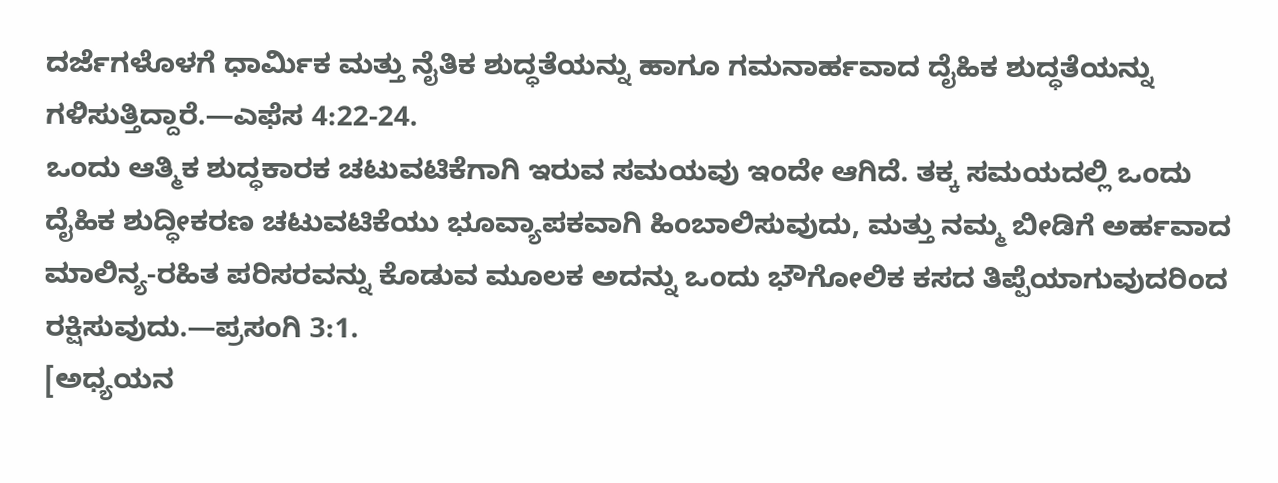ದರ್ಜೆಗಳೊಳಗೆ ಧಾರ್ಮಿಕ ಮತ್ತು ನೈತಿಕ ಶುದ್ಧತೆಯನ್ನು ಹಾಗೂ ಗಮನಾರ್ಹವಾದ ದೈಹಿಕ ಶುದ್ಧತೆಯನ್ನು ಗಳಿಸುತ್ತಿದ್ದಾರೆ.—ಎಫೆಸ 4:22-24.
ಒಂದು ಆತ್ಮಿಕ ಶುದ್ಧಕಾರಕ ಚಟುವಟಿಕೆಗಾಗಿ ಇರುವ ಸಮಯವು ಇಂದೇ ಆಗಿದೆ. ತಕ್ಕ ಸಮಯದಲ್ಲಿ ಒಂದು ದೈಹಿಕ ಶುದ್ಧೀಕರಣ ಚಟುವಟಿಕೆಯು ಭೂವ್ಯಾಪಕವಾಗಿ ಹಿಂಬಾಲಿಸುವುದು, ಮತ್ತು ನಮ್ಮ ಬೀಡಿಗೆ ಅರ್ಹವಾದ ಮಾಲಿನ್ಯ-ರಹಿತ ಪರಿಸರವನ್ನು ಕೊಡುವ ಮೂಲಕ ಅದನ್ನು ಒಂದು ಭೌಗೋಲಿಕ ಕಸದ ತಿಪ್ಪೆಯಾಗುವುದರಿಂದ ರಕ್ಷಿಸುವುದು.—ಪ್ರಸಂಗಿ 3:1.
[ಅಧ್ಯಯನ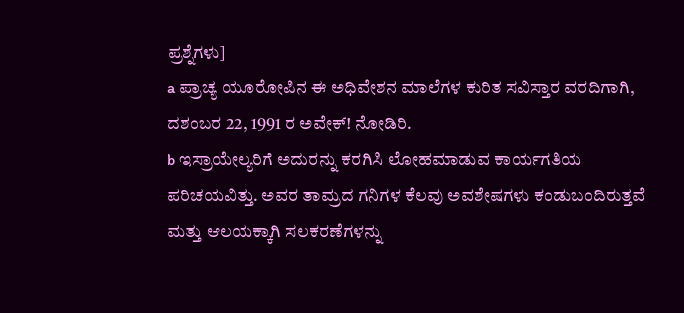ಪ್ರಶ್ನೆಗಳು]
a ಪ್ರಾಚ್ಯ ಯೂರೋಪಿನ ಈ ಅಧಿವೇಶನ ಮಾಲೆಗಳ ಕುರಿತ ಸವಿಸ್ತಾರ ವರದಿಗಾಗಿ, ದಶಂಬರ 22, 1991 ರ ಅವೇಕ್! ನೋಡಿರಿ.
b ಇಸ್ರಾಯೇಲ್ಯರಿಗೆ ಅದುರನ್ನು ಕರಗಿಸಿ ಲೋಹಮಾಡುವ ಕಾರ್ಯಗತಿಯ ಪರಿಚಯವಿತ್ತು. ಅವರ ತಾಮ್ರದ ಗನಿಗಳ ಕೆಲವು ಅವಶೇಷಗಳು ಕಂಡುಬಂದಿರುತ್ತವೆ ಮತ್ತು ಆಲಯಕ್ಕಾಗಿ ಸಲಕರಣೆಗಳನ್ನು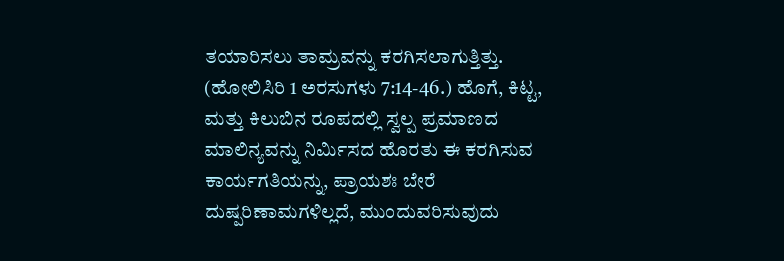ತಯಾರಿಸಲು ತಾಮ್ರವನ್ನು ಕರಗಿಸಲಾಗುತ್ತಿತ್ತು. (ಹೋಲಿಸಿರಿ 1 ಅರಸುಗಳು 7:14-46.) ಹೊಗೆ, ಕಿಟ್ಟ, ಮತ್ತು ಕಿಲುಬಿನ ರೂಪದಲ್ಲಿ ಸ್ವಲ್ಪ ಪ್ರಮಾಣದ ಮಾಲಿನ್ಯವನ್ನು ನಿರ್ಮಿಸದ ಹೊರತು ಈ ಕರಗಿಸುವ ಕಾರ್ಯಗತಿಯನ್ನು, ಪ್ರಾಯಶಃ ಬೇರೆ ದುಷ್ಪರಿಣಾಮಗಳಿಲ್ಲದೆ, ಮುಂದುವರಿಸುವುದು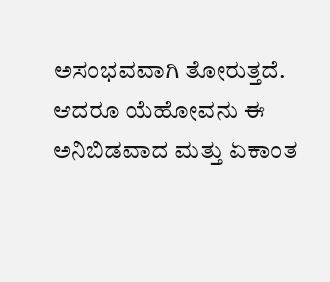ಅಸಂಭವವಾಗಿ ತೋರುತ್ತದೆ. ಆದರೂ ಯೆಹೋವನು ಈ ಅನಿಬಿಡವಾದ ಮತ್ತು ಏಕಾಂತ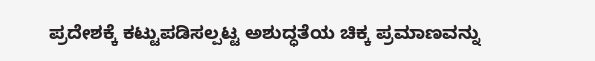ಪ್ರದೇಶಕ್ಕೆ ಕಟ್ಟುಪಡಿಸಲ್ಪಟ್ಟ ಅಶುದ್ಧತೆಯ ಚಿಕ್ಕ ಪ್ರಮಾಣವನ್ನು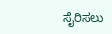ಸೈರಿಸಲು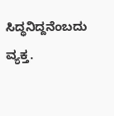ಸಿದ್ಧನಿದ್ದನೆಂಬದು ವ್ಯಕ್ತ.